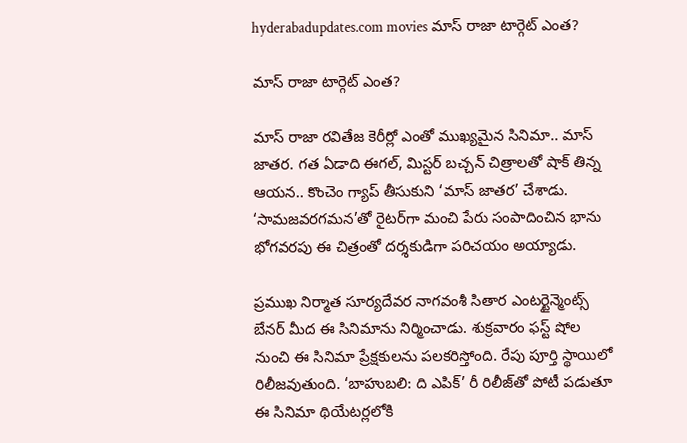hyderabadupdates.com movies మాస్ రాజా టార్గెట్ ఎంత?

మాస్ రాజా టార్గెట్ ఎంత?

మాస్ రాజా రవితేజ కెరీర్లో ఎంతో ముఖ్యమైన సినిమా.. మాస్ జాతర. గత ఏడాది ఈగల్, మిస్టర్ బచ్చన్ చిత్రాలతో షాక్ తిన్న ఆయన.. కొంచెం గ్యాప్ తీసుకుని ‘మాస్ జాతర’ చేశాడు. ‘సామజవరగమన’తో రైటర్‌గా మంచి పేరు సంపాదించిన భాను భోగవరపు ఈ చిత్రంతో దర్శకుడిగా పరిచయం అయ్యాడు.

ప్రముఖ నిర్మాత సూర్యదేవర నాగవంశీ సితార ఎంటర్టైన్మెంట్స్ బేనర్ మీద ఈ సినిమాను నిర్మించాడు. శుక్రవారం ఫస్ట్ షోల నుంచి ఈ సినిమా ప్రేక్షకులను పలకరిస్తోంది. రేపు పూర్తి స్థాయిలో రిలీజవుతుంది. ‘బాహుబలి: ది ఎపిక్’ రీ రిలీజ్‌తో పోటీ పడుతూ ఈ సినిమా థియేటర్లలోకి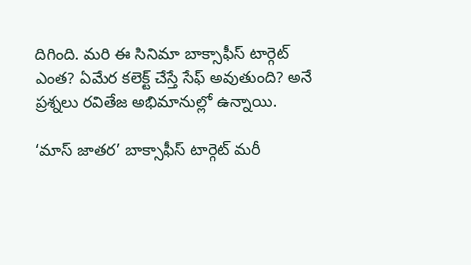దిగింది. మరి ఈ సినిమా బాక్సాఫీస్ టార్గెట్ ఎంత? ఏమేర కలెక్ట్ చేస్తే సేఫ్ అవుతుంది? అనే ప్రశ్నలు రవితేజ అభిమానుల్లో ఉన్నాయి.

‘మాస్ జాతర’ బాక్సాఫీస్ టార్గెట్ మరీ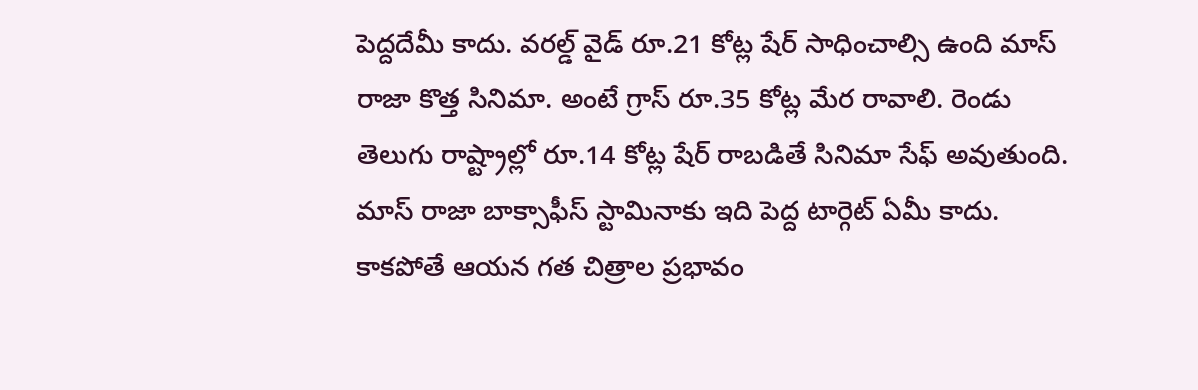పెద్దదేమీ కాదు. వరల్డ్ వైడ్ రూ.21 కోట్ల షేర్ సాధించాల్సి ఉంది మాస్ రాజా కొత్త సినిమా. అంటే గ్రాస్ రూ.35 కోట్ల మేర రావాలి. రెండు తెలుగు రాష్ట్రాల్లో రూ.14 కోట్ల షేర్ రాబడితే సినిమా సేఫ్ అవుతుంది. మాస్ రాజా బాక్సాఫీస్ స్టామినాకు ఇది పెద్ద టార్గెట్ ఏమీ కాదు. కాకపోతే ఆయన గత చిత్రాల ప్రభావం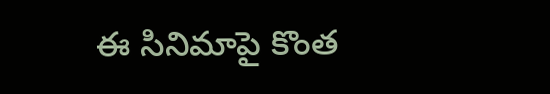ఈ సినిమాపై కొంత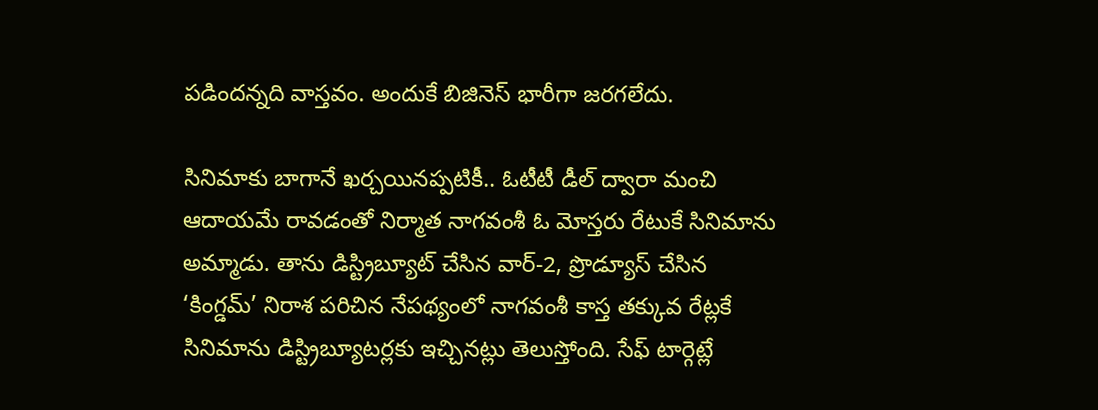పడిందన్నది వాస్తవం. అందుకే బిజినెస్ భారీగా జరగలేదు.

సినిమాకు బాగానే ఖర్చయినప్పటికీ.. ఓటీటీ డీల్ ద్వారా మంచి ఆదాయమే రావడంతో నిర్మాత నాగవంశీ ఓ మోస్తరు రేటుకే సినిమాను అమ్మాడు. తాను డిస్ట్రిబ్యూట్ చేసిన వార్-2, ప్రొడ్యూస్ చేసిన ‘కింగ్డమ్’ నిరాశ పరిచిన నేపథ్యంలో నాగవంశీ కాస్త తక్కువ రేట్లకే సినిమాను డిస్ట్రిబ్యూటర్లకు ఇచ్చినట్లు తెలుస్తోంది. సేఫ్ టార్గెట్లే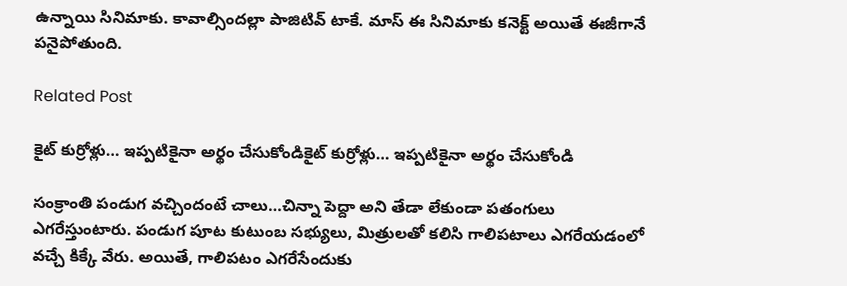ఉన్నాయి సినిమాకు. కావాల్సిందల్లా పాజిటివ్ టాకే. మాస్ ఈ సినిమాకు కనెక్ట్ అయితే ఈజీగానే పనైపోతుంది.

Related Post

కైట్ కుర్రోళ్లు… ఇప్పటికైనా అర్థం చేసుకోండికైట్ కుర్రోళ్లు… ఇప్పటికైనా అర్థం చేసుకోండి

సంక్రాంతి పండుగ వచ్చిందంటే చాలు…చిన్నా పెద్దా అని తేడా లేకుండా పతంగులు ఎగరేస్తుంటారు. పండుగ పూట కుటుంబ సభ్యులు, మిత్రులతో కలిసి గాలిపటాలు ఎగరేయడంలో వచ్చే కిక్కే వేరు. అయితే, గాలిపటం ఎగరేసేందుకు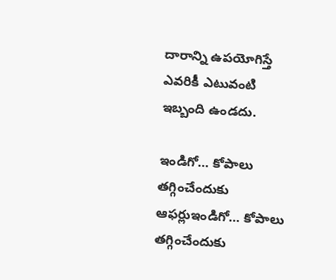దారాన్ని ఉపయోగిస్తే ఎవరికీ ఎటువంటి ఇబ్బంది ఉండదు.

ఇండిగో… కోపాలు తగ్గించేందుకు ఆఫర్లుఇండిగో… కోపాలు తగ్గించేందుకు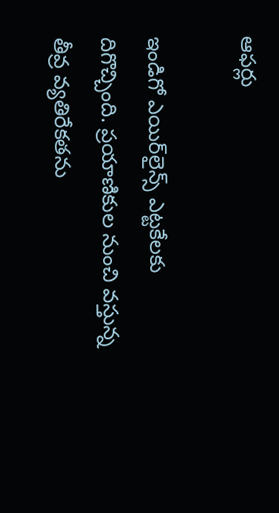ఆఫర్లు

ఇండిగో ఎయిర్‌లైన్స్ ఎట్టకేలకు దిగొచ్చింది. ప్రయాణికుల నుంచి వస్తున్న తీవ్ర వ్యతిరేకతను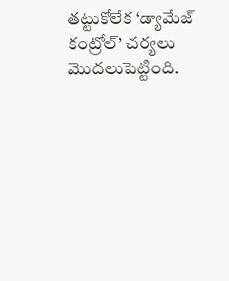తట్టుకోలేక ‘డ్యామేజ్ కంట్రోల్’ చర్యలు మొదలుపెట్టింది.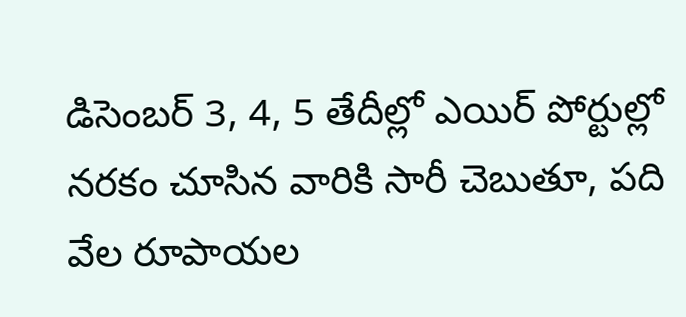డిసెంబర్ 3, 4, 5 తేదీల్లో ఎయిర్ పోర్టుల్లో నరకం చూసిన వారికి సారీ చెబుతూ, పది వేల రూపాయల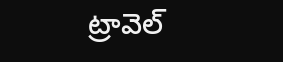ట్రావెల్